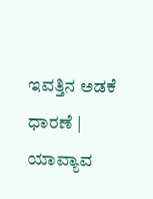ಇವತ್ತಿನ ಅಡಕೆ ಧಾರಣೆ | ಯಾವ್ಯಾವ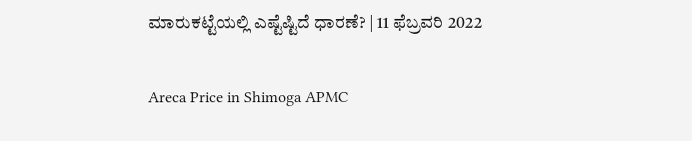ಮಾರುಕಟ್ಟೆಯಲ್ಲಿ ಎಷ್ಟೆಷ್ಟಿದೆ ಧಾರಣೆ? | 11 ಫೆಬ್ರವರಿ 2022

Areca Price in Shimoga APMC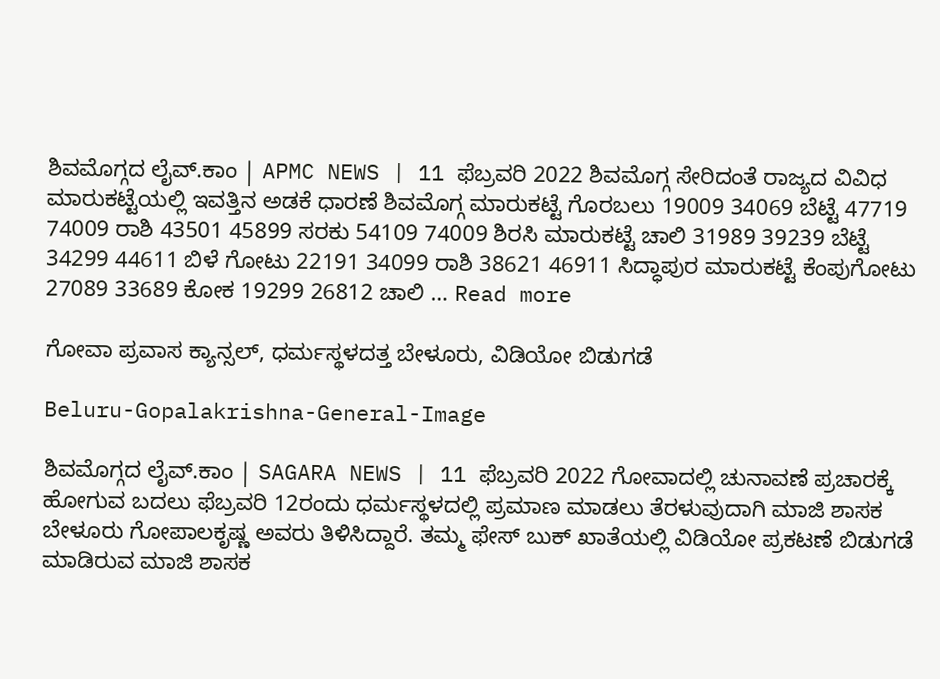ಶಿವಮೊಗ್ಗದ ಲೈವ್.ಕಾಂ | APMC NEWS | 11 ಫೆಬ್ರವರಿ 2022 ಶಿವಮೊಗ್ಗ ಸೇರಿದಂತೆ ರಾಜ್ಯದ ವಿವಿಧ ಮಾರುಕಟ್ಟೆಯಲ್ಲಿ ಇವತ್ತಿನ ಅಡಕೆ ಧಾರಣೆ ಶಿವಮೊಗ್ಗ ಮಾರುಕಟ್ಟೆ ಗೊರಬಲು 19009 34069 ಬೆಟ್ಟೆ 47719 74009 ರಾಶಿ 43501 45899 ಸರಕು 54109 74009 ಶಿರಸಿ ಮಾರುಕಟ್ಟೆ ಚಾಲಿ 31989 39239 ಬೆಟ್ಟೆ 34299 44611 ಬಿಳೆ ಗೋಟು 22191 34099 ರಾಶಿ 38621 46911 ಸಿದ್ಧಾಪುರ ಮಾರುಕಟ್ಟೆ ಕೆಂಪುಗೋಟು 27089 33689 ಕೋಕ 19299 26812 ಚಾಲಿ … Read more

ಗೋವಾ ಪ್ರವಾಸ ಕ್ಯಾನ್ಸಲ್, ಧರ್ಮಸ್ಥಳದತ್ತ ಬೇಳೂರು, ವಿಡಿಯೋ ಬಿಡುಗಡೆ

Beluru-Gopalakrishna-General-Image

ಶಿವಮೊಗ್ಗದ ಲೈವ್.ಕಾಂ | SAGARA NEWS | 11 ಫೆಬ್ರವರಿ 2022 ಗೋವಾದಲ್ಲಿ ಚುನಾವಣೆ ಪ್ರಚಾರಕ್ಕೆ ಹೋಗುವ ಬದಲು ಫೆಬ್ರವರಿ 12ರಂದು ಧರ್ಮಸ್ಥಳದಲ್ಲಿ ಪ್ರಮಾಣ ಮಾಡಲು ತೆರಳುವುದಾಗಿ ಮಾಜಿ ಶಾಸಕ ಬೇಳೂರು ಗೋಪಾಲಕೃಷ್ಣ ಅವರು ತಿಳಿಸಿದ್ದಾರೆ. ತಮ್ಮ ಫೇಸ್ ಬುಕ್ ಖಾತೆಯಲ್ಲಿ ವಿಡಿಯೋ ಪ್ರಕಟಣೆ ಬಿಡುಗಡೆ ಮಾಡಿರುವ ಮಾಜಿ ಶಾಸಕ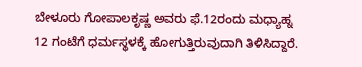ಬೇಳೂರು ಗೋಪಾಲಕೃಷ್ಣ ಅವರು ಫೆ.12ರಂದು ಮಧ್ಯಾಹ್ನ 12 ಗಂಟೆಗೆ ಧರ್ಮಸ್ಥಳಕ್ಕೆ ಹೋಗುತ್ತಿರುವುದಾಗಿ ತಿಳಿಸಿದ್ದಾರೆ.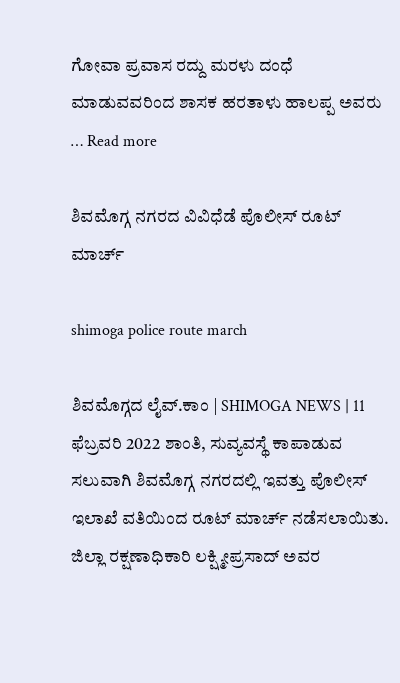ಗೋವಾ ಪ್ರವಾಸ ರದ್ದು ಮರಳು ದಂಧೆ ಮಾಡುವವರಿಂದ ಶಾಸಕ ಹರತಾಳು ಹಾಲಪ್ಪ ಅವರು … Read more

ಶಿವಮೊಗ್ಗ ನಗರದ ವಿವಿಧೆಡೆ ಪೊಲೀಸ್ ರೂಟ್ ಮಾರ್ಚ್

shimoga police route march

ಶಿವಮೊಗ್ಗದ ಲೈವ್.ಕಾಂ | SHIMOGA NEWS | 11 ಫೆಬ್ರವರಿ 2022 ಶಾಂತಿ, ಸುವ್ಯವಸ್ಥೆ ಕಾಪಾಡುವ ಸಲುವಾಗಿ ಶಿವಮೊಗ್ಗ ನಗರದಲ್ಲಿ ಇವತ್ತು ಪೊಲೀಸ್ ಇಲಾಖೆ ವತಿಯಿಂದ ರೂಟ್ ಮಾರ್ಚ್ ನಡೆಸಲಾಯಿತು. ಜಿಲ್ಲಾ ರಕ್ಷಣಾಧಿಕಾರಿ ಲಕ್ಷ್ಮೀಪ್ರಸಾದ್ ಅವರ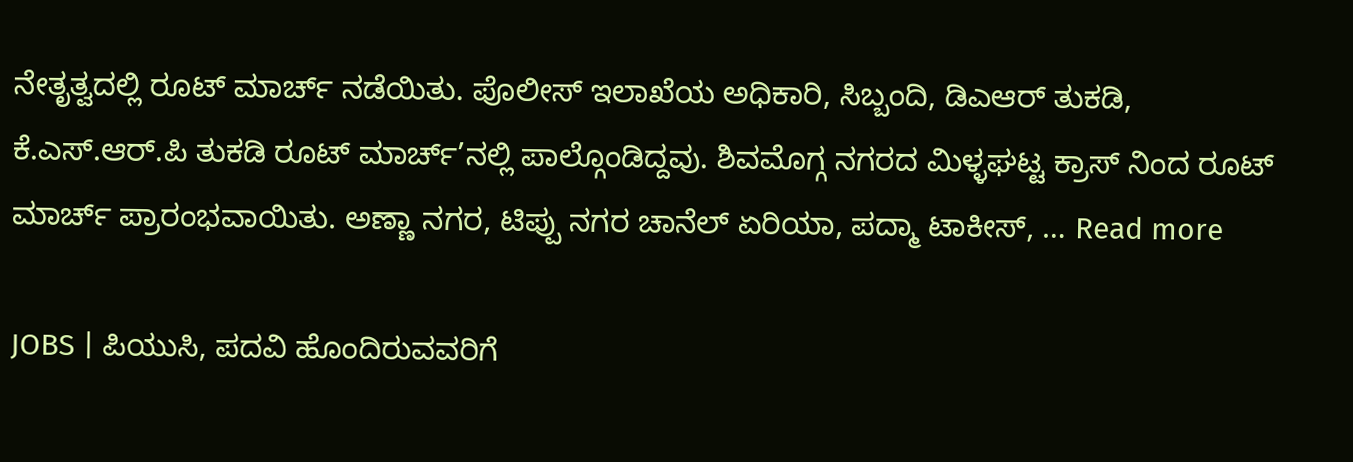ನೇತೃತ್ವದಲ್ಲಿ ರೂಟ್ ಮಾರ್ಚ್ ನಡೆಯಿತು. ಪೊಲೀಸ್ ಇಲಾಖೆಯ ಅಧಿಕಾರಿ, ಸಿಬ್ಬಂದಿ, ಡಿಎಆರ್ ತುಕಡಿ, ಕೆ.ಎಸ್.ಆರ್.ಪಿ ತುಕಡಿ ರೂಟ್ ಮಾರ್ಚ್’ನಲ್ಲಿ ಪಾಲ್ಗೊಂಡಿದ್ದವು. ಶಿವಮೊಗ್ಗ ನಗರದ ಮಿಳ್ಳಘಟ್ಟ ಕ್ರಾಸ್ ನಿಂದ ರೂಟ್ ಮಾರ್ಚ್ ಪ್ರಾರಂಭವಾಯಿತು. ಅಣ್ಣಾ ನಗರ, ಟಿಪ್ಪು ನಗರ ಚಾನೆಲ್ ಏರಿಯಾ, ಪದ್ಮಾ ಟಾಕೀಸ್, … Read more

JOBS | ಪಿಯುಸಿ, ಪದವಿ ಹೊಂದಿರುವವರಿಗೆ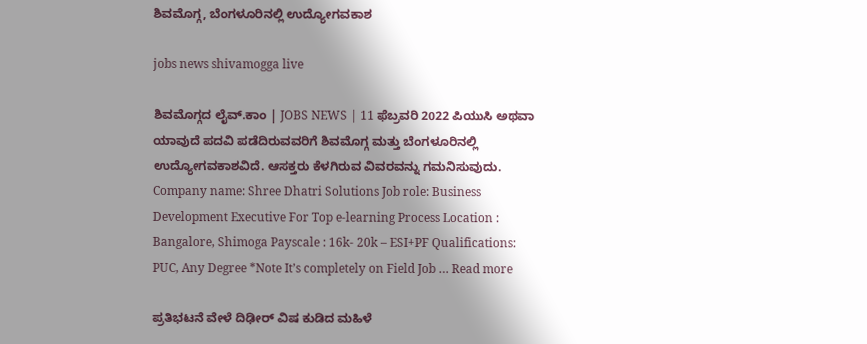ಶಿವಮೊಗ್ಗ, ಬೆಂಗಳೂರಿನಲ್ಲಿ ಉದ್ಯೋಗವಕಾಶ

jobs news shivamogga live

ಶಿವಮೊಗ್ಗದ ಲೈವ್.ಕಾಂ | JOBS NEWS | 11 ಫೆಬ್ರವರಿ 2022 ಪಿಯುಸಿ ಅಥವಾ ಯಾವುದೆ ಪದವಿ ಪಡೆದಿರುವವರಿಗೆ ಶಿವಮೊಗ್ಗ ಮತ್ತು ಬೆಂಗಳೂರಿನಲ್ಲಿ ಉದ್ಯೋಗವಕಾಶವಿದೆ. ಆಸಕ್ತರು ಕೆಳಗಿರುವ ವಿವರವನ್ನು ಗಮನಿಸುವುದು. Company name: Shree Dhatri Solutions Job role: Business Development Executive For Top e-learning Process Location : Bangalore, Shimoga Payscale : 16k- 20k – ESI+PF Qualifications: PUC, Any Degree *Note It’s completely on Field Job … Read more

ಪ್ರತಿಭಟನೆ ವೇಳೆ ದಿಢೀರ್ ವಿಷ ಕುಡಿದ ಮಹಿಳೆ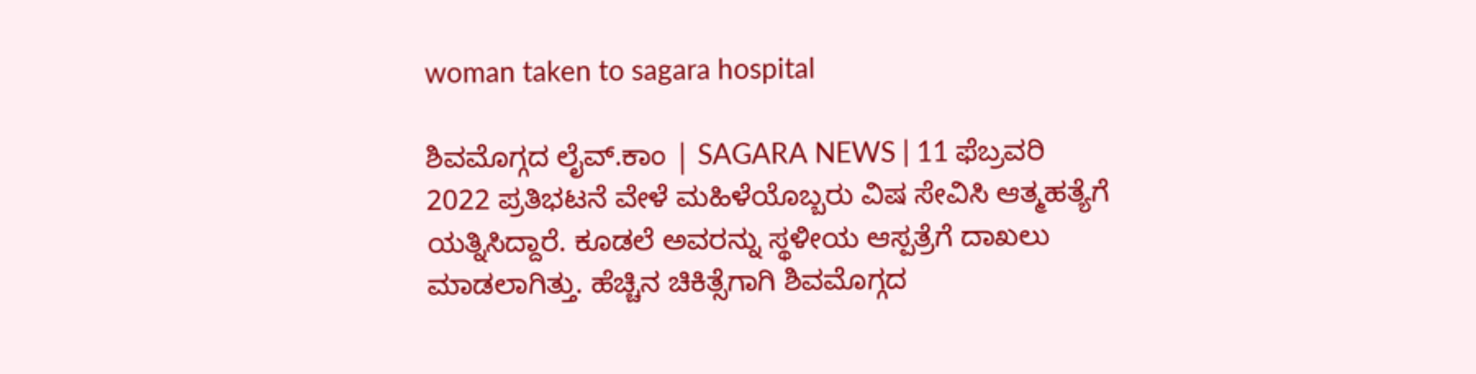woman taken to sagara hospital

ಶಿವಮೊಗ್ಗದ ಲೈವ್.ಕಾಂ | SAGARA NEWS | 11 ಫೆಬ್ರವರಿ 2022 ಪ್ರತಿಭಟನೆ ವೇಳೆ ಮಹಿಳೆಯೊಬ್ಬರು ವಿಷ ಸೇವಿಸಿ ಆತ್ಮಹತ್ಯೆಗೆ ಯತ್ನಿಸಿದ್ದಾರೆ. ಕೂಡಲೆ ಅವರನ್ನು ಸ್ಥಳೀಯ ಆಸ್ಪತ್ರೆಗೆ ದಾಖಲು ಮಾಡಲಾಗಿತ್ತು. ಹೆಚ್ಚಿನ ಚಿಕಿತ್ಸೆಗಾಗಿ ಶಿವಮೊಗ್ಗದ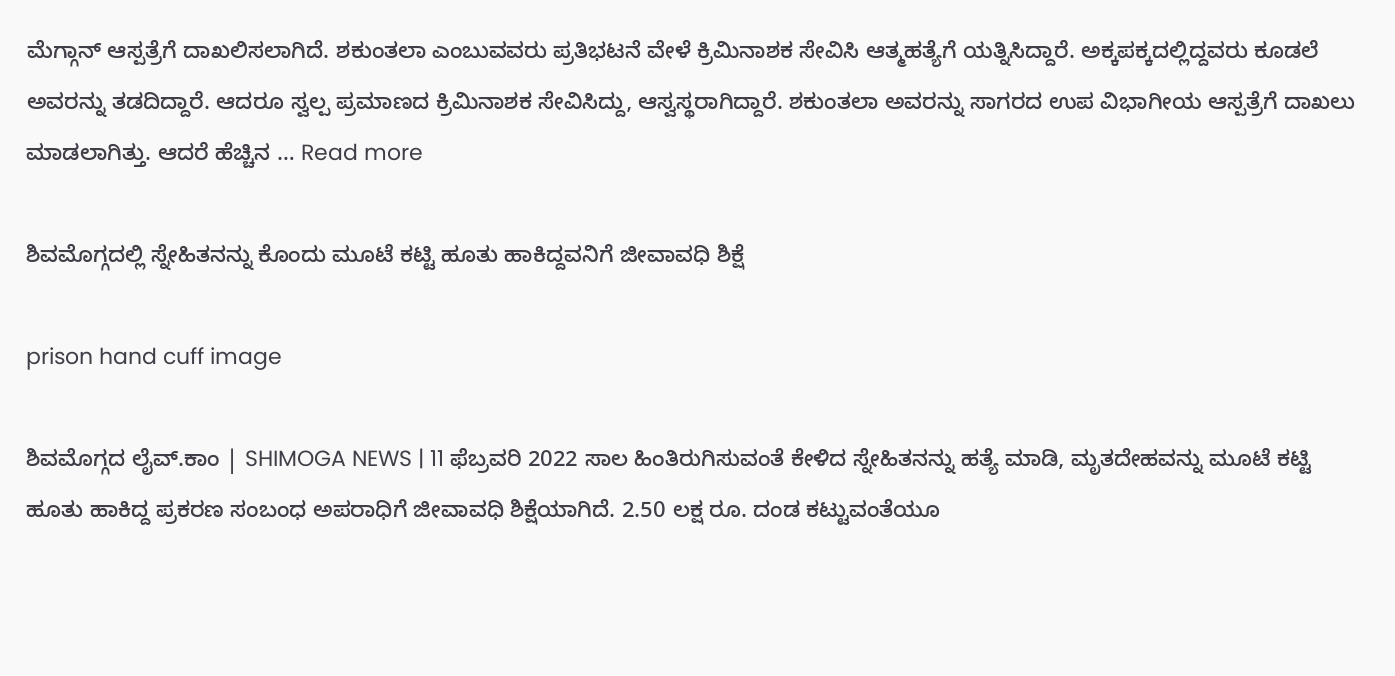ಮೆಗ್ಗಾನ್ ಆಸ್ಪತ್ರೆಗೆ ದಾಖಲಿಸಲಾಗಿದೆ. ಶಕುಂತಲಾ ಎಂಬುವವರು ಪ್ರತಿಭಟನೆ ವೇಳೆ ಕ್ರಿಮಿನಾಶಕ ಸೇವಿಸಿ ಆತ್ಮಹತ್ಯೆಗೆ ಯತ್ನಿಸಿದ್ದಾರೆ. ಅಕ್ಕಪಕ್ಕದಲ್ಲಿದ್ದವರು ಕೂಡಲೆ ಅವರನ್ನು ತಡದಿದ್ದಾರೆ. ಆದರೂ ಸ್ವಲ್ಪ ಪ್ರಮಾಣದ ಕ್ರಿಮಿನಾಶಕ ಸೇವಿಸಿದ್ದು, ಆಸ್ವಸ್ಥರಾಗಿದ್ದಾರೆ. ಶಕುಂತಲಾ ಅವರನ್ನು ಸಾಗರದ ಉಪ ವಿಭಾಗೀಯ ಆಸ್ಪತ್ರೆಗೆ ದಾಖಲು ಮಾಡಲಾಗಿತ್ತು. ಆದರೆ ಹೆಚ್ಚಿನ … Read more

ಶಿವಮೊಗ್ಗದಲ್ಲಿ ಸ್ನೇಹಿತನನ್ನು ಕೊಂದು ಮೂಟೆ ಕಟ್ಟಿ ಹೂತು ಹಾಕಿದ್ದವನಿಗೆ ಜೀವಾವಧಿ ಶಿಕ್ಷೆ

prison hand cuff image

ಶಿವಮೊಗ್ಗದ ಲೈವ್.ಕಾಂ | SHIMOGA NEWS | 11 ಫೆಬ್ರವರಿ 2022 ಸಾಲ ಹಿಂತಿರುಗಿಸುವಂತೆ ಕೇಳಿದ ಸ್ನೇಹಿತನನ್ನು ಹತ್ಯೆ ಮಾಡಿ, ಮೃತದೇಹವನ್ನು ಮೂಟೆ ಕಟ್ಟಿ ಹೂತು ಹಾಕಿದ್ದ ಪ್ರಕರಣ ಸಂಬಂಧ ಅಪರಾಧಿಗೆ ಜೀವಾವಧಿ ಶಿಕ್ಷೆಯಾಗಿದೆ. 2.50 ಲಕ್ಷ ರೂ. ದಂಡ ಕಟ್ಟುವಂತೆಯೂ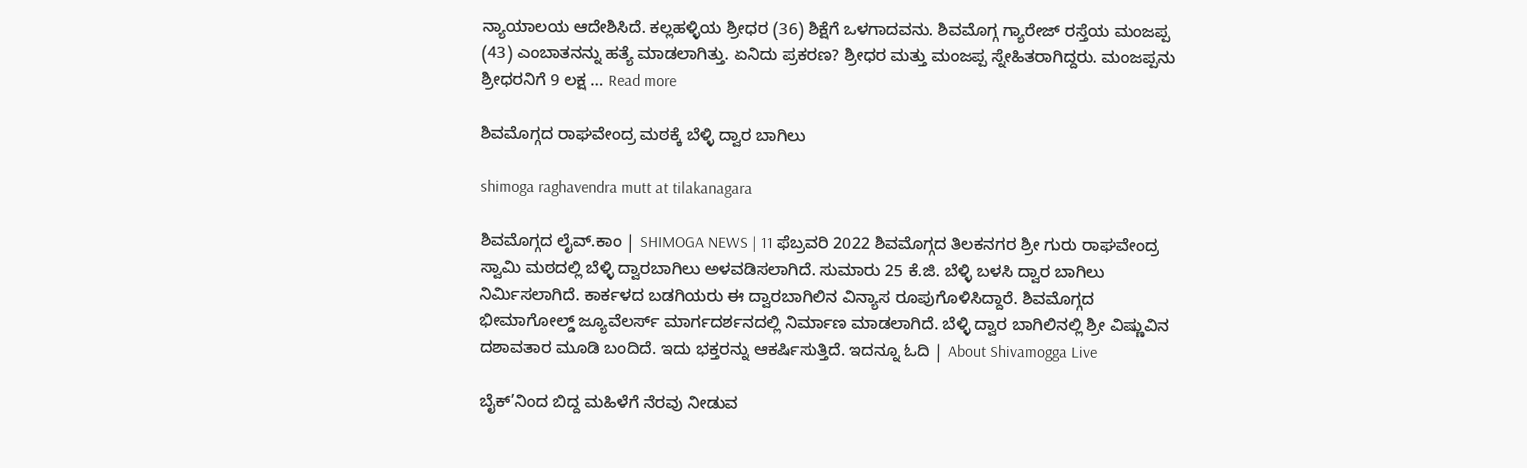ನ್ಯಾಯಾಲಯ ಆದೇಶಿಸಿದೆ. ಕಲ್ಲಹಳ್ಳಿಯ ಶ್ರೀಧರ (36) ಶಿಕ್ಷೆಗೆ ಒಳಗಾದವನು. ಶಿವಮೊಗ್ಗ ಗ್ಯಾರೇಜ್ ರಸ್ತೆಯ ಮಂಜಪ್ಪ (43) ಎಂಬಾತನನ್ನು ಹತ್ಯೆ ಮಾಡಲಾಗಿತ್ತು. ಏನಿದು ಪ್ರಕರಣ? ಶ್ರೀಧರ ಮತ್ತು ಮಂಜಪ್ಪ ಸ್ನೇಹಿತರಾಗಿದ್ದರು. ಮಂಜಪ್ಪನು ಶ್ರೀಧರನಿಗೆ 9 ಲಕ್ಷ … Read more

ಶಿವಮೊಗ್ಗದ ರಾಘವೇಂದ್ರ ಮಠಕ್ಕೆ ಬೆಳ್ಳಿ ದ್ವಾರ ಬಾಗಿಲು

shimoga raghavendra mutt at tilakanagara

ಶಿವಮೊಗ್ಗದ ಲೈವ್.ಕಾಂ | SHIMOGA NEWS | 11 ಫೆಬ್ರವರಿ 2022 ಶಿವಮೊಗ್ಗದ ತಿಲಕನಗರ ಶ್ರೀ ಗುರು ರಾಘವೇಂದ್ರ ಸ್ವಾಮಿ ಮಠದಲ್ಲಿ ಬೆಳ್ಳಿ ದ್ವಾರಬಾಗಿಲು ಅಳವಡಿಸಲಾಗಿದೆ. ಸುಮಾರು 25 ಕೆ.ಜಿ. ಬೆಳ್ಳಿ ಬಳಸಿ ದ್ವಾರ ಬಾಗಿಲು ನಿರ್ಮಿಸಲಾಗಿದೆ. ಕಾರ್ಕಳದ ಬಡಗಿಯರು ಈ ದ್ವಾರಬಾಗಿಲಿನ ವಿನ್ಯಾಸ ರೂಪುಗೊಳಿಸಿದ್ದಾರೆ. ಶಿವಮೊಗ್ಗದ ಭೀಮಾಗೋಲ್ಡ್ ಜ್ಯೂವೆಲರ್ಸ್ ಮಾರ್ಗದರ್ಶನದಲ್ಲಿ ನಿರ್ಮಾಣ ಮಾಡಲಾಗಿದೆ. ಬೆಳ್ಳಿ ದ್ವಾರ ಬಾಗಿಲಿನಲ್ಲಿ ಶ್ರೀ ವಿಷ್ಣುವಿನ ದಶಾವತಾರ ಮೂಡಿ ಬಂದಿದೆ. ಇದು ಭಕ್ತರನ್ನು ಆಕರ್ಷಿಸುತ್ತಿದೆ. ಇದನ್ನೂ ಓದಿ | About Shivamogga Live

ಬೈಕ್’ನಿಂದ ಬಿದ್ದ ಮಹಿಳೆಗೆ ನೆರವು ನೀಡುವ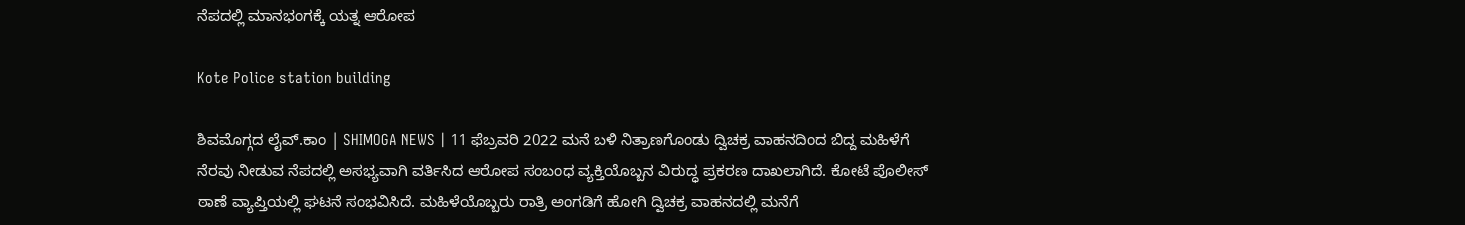ನೆಪದಲ್ಲಿ ಮಾನಭಂಗಕ್ಕೆ ಯತ್ನ ಆರೋಪ

Kote Police station building

ಶಿವಮೊಗ್ಗದ ಲೈವ್.ಕಾಂ | SHIMOGA NEWS | 11 ಫೆಬ್ರವರಿ 2022 ಮನೆ ಬಳಿ ನಿತ್ರಾಣಗೊಂಡು ದ್ವಿಚಕ್ರ ವಾಹನದಿಂದ ಬಿದ್ದ ಮಹಿಳೆಗೆ ನೆರವು ನೀಡುವ ನೆಪದಲ್ಲಿ ಅಸಭ್ಯವಾಗಿ ವರ್ತಿಸಿದ ಆರೋಪ ಸಂಬಂಧ ವ್ಯಕ್ತಿಯೊಬ್ಬನ ವಿರುದ್ಧ ಪ್ರಕರಣ ದಾಖಲಾಗಿದೆ. ಕೋಟೆ ಪೊಲೀಸ್ ಠಾಣೆ ವ್ಯಾಪ್ತಿಯಲ್ಲಿ ಘಟನೆ ಸಂಭವಿಸಿದೆ. ಮಹಿಳೆಯೊಬ್ಬರು ರಾತ್ರಿ ಅಂಗಡಿಗೆ ಹೋಗಿ ದ್ವಿಚಕ್ರ ವಾಹನದಲ್ಲಿ ಮನೆಗೆ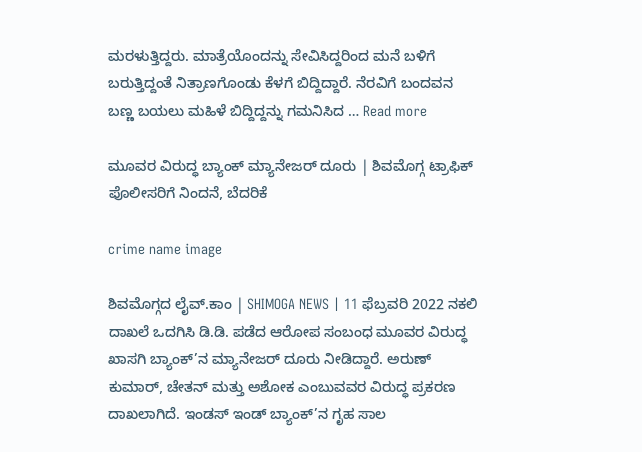ಮರಳುತ್ತಿದ್ದರು. ಮಾತ್ರೆಯೊಂದನ್ನು ಸೇವಿಸಿದ್ದರಿಂದ ಮನೆ ಬಳಿಗೆ ಬರುತ್ತಿದ್ದಂತೆ ನಿತ್ರಾಣಗೊಂಡು ಕೆಳಗೆ ಬಿದ್ದಿದ್ದಾರೆ. ನೆರವಿಗೆ ಬಂದವನ ಬಣ್ಣ ಬಯಲು ಮಹಿಳೆ ಬಿದ್ದಿದ್ದನ್ನು ಗಮನಿಸಿದ … Read more

ಮೂವರ ವಿರುದ್ಧ ಬ್ಯಾಂಕ್ ಮ್ಯಾನೇಜರ್ ದೂರು | ಶಿವಮೊಗ್ಗ ಟ್ರಾಫಿಕ್ ಪೊಲೀಸರಿಗೆ ನಿಂದನೆ, ಬೆದರಿಕೆ

crime name image

ಶಿವಮೊಗ್ಗದ ಲೈವ್.ಕಾಂ | SHIMOGA NEWS | 11 ಫೆಬ್ರವರಿ 2022 ನಕಲಿ ದಾಖಲೆ ಒದಗಿಸಿ ಡಿ.ಡಿ. ಪಡೆದ ಆರೋಪ ಸಂಬಂಧ ಮೂವರ ವಿರುದ್ಧ ಖಾಸಗಿ ಬ್ಯಾಂಕ್’ನ ಮ್ಯಾನೇಜರ್ ದೂರು ನೀಡಿದ್ದಾರೆ. ಅರುಣ್ ಕುಮಾರ್, ಚೇತನ್ ಮತ್ತು ಅಶೋಕ ಎಂಬುವವರ ವಿರುದ್ಧ ಪ್ರಕರಣ ದಾಖಲಾಗಿದೆ. ಇಂಡಸ್ ಇಂಡ್ ಬ್ಯಾಂಕ್’ನ ಗೃಹ ಸಾಲ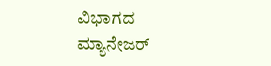ವಿಭಾಗದ ಮ್ಯಾನೇಜರ್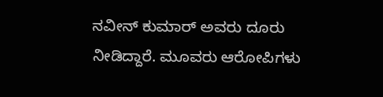ನವೀನ್ ಕುಮಾರ್ ಅವರು ದೂರು ನೀಡಿದ್ದಾರೆ. ಮೂವರು ಆರೋಪಿಗಳು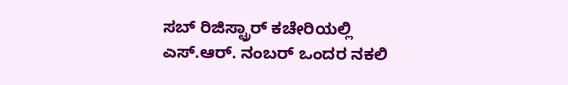ಸಬ್ ರಿಜಿಸ್ಟ್ರಾರ್ ಕಚೇರಿಯಲ್ಲಿ ಎಸ್.ಆರ್. ನಂಬರ್ ಒಂದರ ನಕಲಿ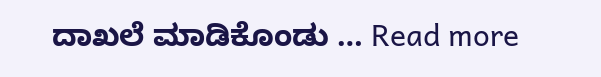ದಾಖಲೆ ಮಾಡಿಕೊಂಡು … Read more